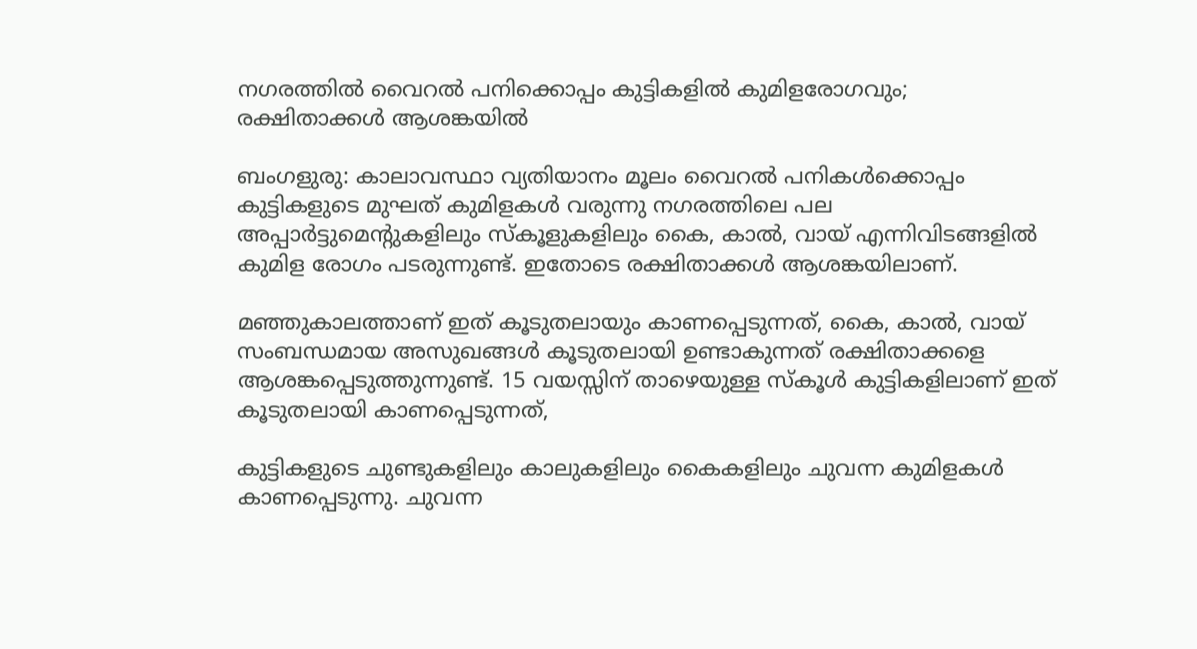നഗരത്തിൽ വൈറൽ പനിക്കൊപ്പം കുട്ടികളിൽ കുമിളരോഗവും; രക്ഷിതാക്കൾ ആശങ്കയിൽ

ബംഗളുരു: കാലാവസ്ഥാ വ്യതിയാനം മൂലം വൈറൽ പനികൾക്കൊപ്പം കുട്ടികളുടെ മുഘത് കുമിളകൾ വരുന്നു നഗരത്തിലെ പല അപ്പാർട്ടുമെൻ്റുകളിലും സ്കൂളുകളിലും കൈ, കാൽ, വായ് എന്നിവിടങ്ങളിൽ കുമിള രോഗം പടരുന്നുണ്ട്. ഇതോടെ രക്ഷിതാക്കൾ ആശങ്കയിലാണ്.

മഞ്ഞുകാലത്താണ് ഇത് കൂടുതലായും കാണപ്പെടുന്നത്, കൈ, കാൽ, വായ് സംബന്ധമായ അസുഖങ്ങൾ കൂടുതലായി ഉണ്ടാകുന്നത് രക്ഷിതാക്കളെ ആശങ്കപ്പെടുത്തുന്നുണ്ട്. 15 വയസ്സിന് താഴെയുള്ള സ്കൂൾ കുട്ടികളിലാണ് ഇത് കൂടുതലായി കാണപ്പെടുന്നത്,

കുട്ടികളുടെ ചുണ്ടുകളിലും കാലുകളിലും കൈകളിലും ചുവന്ന കുമിളകൾ കാണപ്പെടുന്നു. ചുവന്ന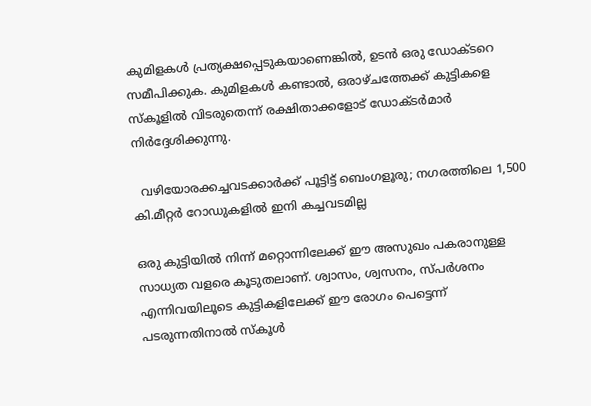കുമിളകൾ പ്രത്യക്ഷപ്പെടുകയാണെങ്കിൽ, ഉടൻ ഒരു ഡോക്ടറെ സമീപിക്കുക. കുമിളകൾ കണ്ടാൽ, ഒരാഴ്ചത്തേക്ക് കുട്ടികളെ സ്‌കൂളിൽ വിടരുതെന്ന് രക്ഷിതാക്കളോട് ഡോക്ടർമാർ നിർദ്ദേശിക്കുന്നു.

  വഴിയോരക്കച്ചവടക്കാർക്ക് പൂട്ടിട്ട് ബെംഗളൂരു; നഗരത്തിലെ 1,500 കി.മീറ്റർ റോഡുകളിൽ ഇനി കച്ചവടമില്ല

ഒരു കുട്ടിയിൽ നിന്ന് മറ്റൊന്നിലേക്ക് ഈ അസുഖം പകരാനുള്ള സാധ്യത വളരെ കൂടുതലാണ്. ശ്വാസം, ശ്വസനം, സ്പർശനം എന്നിവയിലൂടെ കുട്ടികളിലേക്ക് ഈ രോഗം പെട്ടെന്ന് പടരുന്നതിനാൽ സ്കൂൾ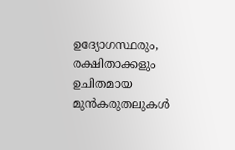ഉദ്യോഗസ്ഥരും, രക്ഷിതാക്കളും ഉചിതമായ മുൻകരുതലുകൾ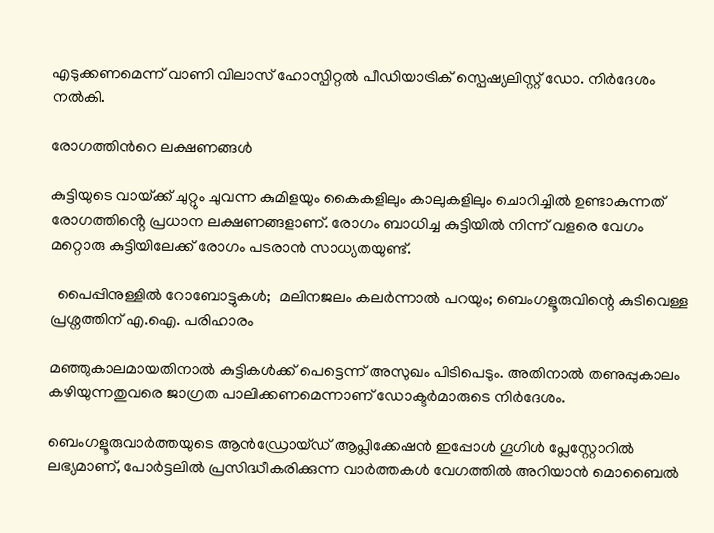എടുക്കണമെന്ന് വാണി വിലാസ് ഹോസ്പിറ്റൽ പീഡിയാട്രിക് സ്പെഷ്യലിസ്റ്റ് ഡോ. നിർദേശം നൽകി.

രോഗത്തിൻറെ ലക്ഷണങ്ങൾ

കുട്ടിയുടെ വായ്‌ക്ക് ചുറ്റും ചുവന്ന കുമിളയും കൈകളിലും കാലുകളിലും ചൊറിച്ചിൽ ഉണ്ടാകുന്നത് രോഗത്തിൻ്റെ പ്രധാന ലക്ഷണങ്ങളാണ്. രോഗം ബാധിച്ച കുട്ടിയിൽ നിന്ന് വളരെ വേഗം മറ്റൊരു കുട്ടിയിലേക്ക് രോഗം പടരാൻ സാധ്യതയുണ്ട്.

  പൈപ്പിനുള്ളിൽ റോബോട്ടുകൾ;  മലിനജലം കലർന്നാൽ പറയും; ബെംഗളൂരുവിന്റെ കുടിവെള്ള പ്രശ്നത്തിന് എ.ഐ. പരിഹാരം

മഞ്ഞുകാലമായതിനാൽ കുട്ടികൾക്ക് പെട്ടെന്ന് അസുഖം പിടിപെടും. അതിനാൽ തണുപ്പുകാലം കഴിയുന്നതുവരെ ജാഗ്രത പാലിക്കണമെന്നാണ് ഡോക്ടർമാരുടെ നിർദേശം.

ബെംഗളൂരുവാർത്തയുടെ ആൻഡ്രോയ്ഡ് ആപ്ലിക്കേഷൻ ഇപ്പോൾ ഗൂഗിൾ പ്ലേസ്റ്റോറിൽ ലഭ്യമാണ്, പോർട്ടലിൽ പ്രസിദ്ധീകരിക്കുന്ന വാർത്തകൾ വേഗത്തിൽ അറിയാൻ മൊബൈൽ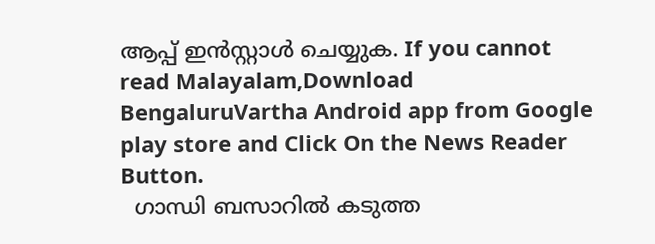ആപ്പ് ഇൻസ്റ്റാൾ ചെയ്യുക. If you cannot read Malayalam,Download BengaluruVartha Android app from Google play store and Click On the News Reader Button.
  ഗാന്ധി ബസാറിൽ കടുത്ത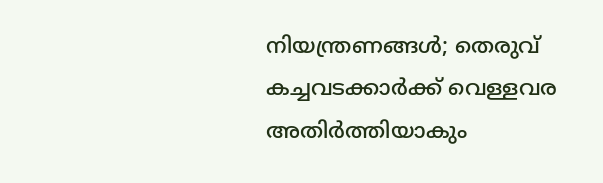നിയന്ത്രണങ്ങൾ; തെരുവ് കച്ചവടക്കാർക്ക് വെള്ളവര അതിർത്തിയാകും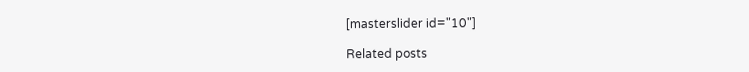[masterslider id="10"]

Related posts